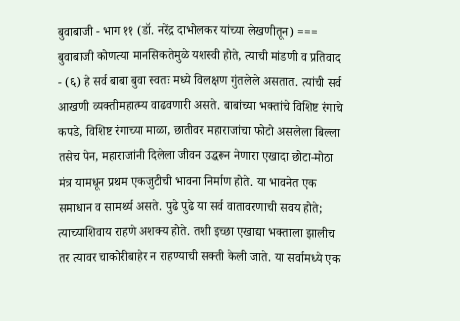बुवाबाजी - भाग ११ (डॉ. नरेंद्र दाभोलकर यांच्या लेखणीतून) === बुवाबाजी कोणत्या मानसिकतेमुळे यशस्वी होते, त्याची मांडणी व प्रतिवाद - (६) हे सर्व बाबा बुवा स्वतः मध्ये विलक्षण गुंतलेले असतात. त्यांची सर्व आखणी व्यक्तीमहात्म्य वाढवणारी असते. बाबांच्या भक्तांचे विशिष्ट रंगाचे कपडे, विशिष्ट रंगाच्या माळा, छातीवर महाराजांचा फोटो असलेला बिल्ला तसेच पेन, महाराजांनी दिलेला जीवन उद्धरून नेणारा एखादा छोटा-मोठा मंत्र यामधून प्रथम एकजुटीची भावना निर्माण होते. या भावनेत एक समाधान व सामर्थ्य असते. पुढे पुढे या सर्व वातावरणाची सवय होते; त्याच्याशिवाय राहणे अशक्य होते. तशी इच्छा एखाद्या भक्ताला झालीच तर त्यावर चाकोरीबाहेर न राहण्याची सक्ती केली जाते. या सर्वामध्ये एक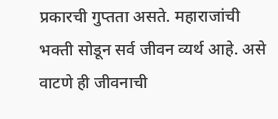प्रकारची गुप्तता असते. महाराजांची भक्ती सोडून सर्व जीवन व्यर्थ आहे. असे वाटणे ही जीवनाची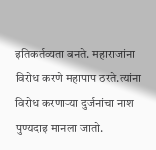इतिकर्तव्यता बनते. महाराजांना विरोध करणे महापाप ठरते.त्यांना विरोध करणाऱ्या दुर्जनांचा नाश पुण्यदाइ मानला जातो.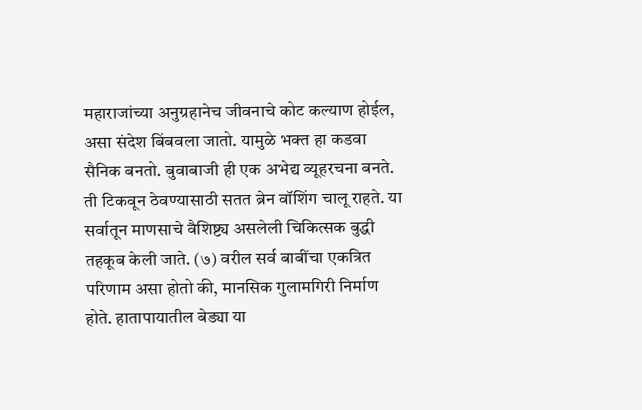महाराजांच्या अनुग्रहानेच जीवनाचे कोट कल्याण होईल, असा संदेश बिंबवला जातो. यामुळे भक्त हा कडवा सैनिक बनतो. बुवाबाजी ही एक अभेद्य व्यूहरचना बनते. ती टिकवून ठेवण्यासाठी सतत ब्रेन वॉशिंग चालू राहते. या सर्वातून माणसाचे वैशिष्ट्य असलेली चिकित्सक बुद्धी तहकूब केली जाते. (७) वरील सर्व बाबींचा एकत्रित परिणाम असा होतो की, मानसिक गुलामगिरी निर्माण होते. हातापायातील बेड्या या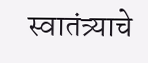स्वातंत्र्याचे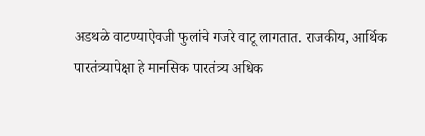अडथळे वाटण्याऐवजी फुलांचे गजरे वाटू लागतात. राजकीय, आर्थिक पारतंत्र्यापेक्षा हे मानसिक पारतंत्र्य अधिक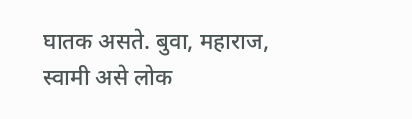घातक असते. बुवा, महाराज, स्वामी असे लोक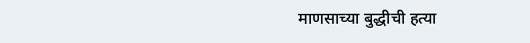माणसाच्या बुद्धीची हत्या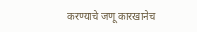करण्याचे जणू कारखानेच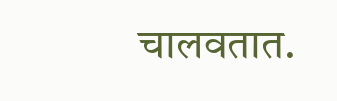चालवतात.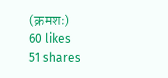(क्रमशः)
60 likes
51 shares